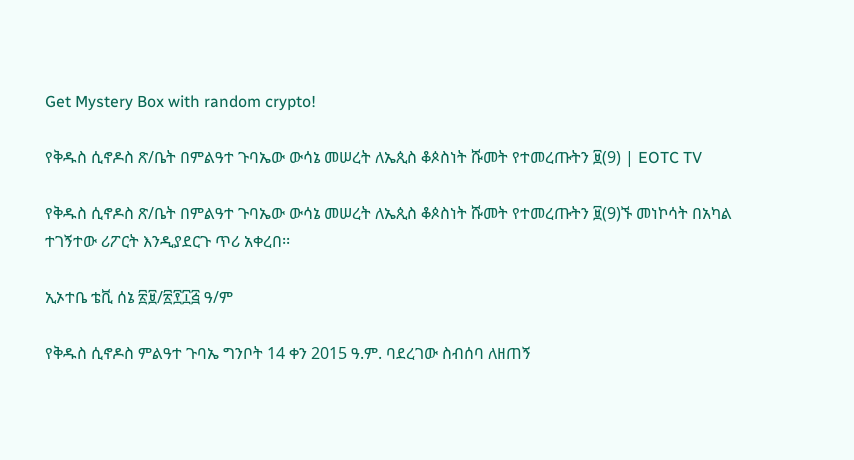Get Mystery Box with random crypto!

የቅዱስ ሲኖዶስ ጽ/ቤት በምልዓተ ጉባኤው ውሳኔ መሠረት ለኤጲስ ቆጶስነት ሹመት የተመረጡትን ፱(9) | EOTC TV

የቅዱስ ሲኖዶስ ጽ/ቤት በምልዓተ ጉባኤው ውሳኔ መሠረት ለኤጲስ ቆጶስነት ሹመት የተመረጡትን ፱(9)ኙ መነኮሳት በአካል ተገኝተው ሪፖርት እንዲያደርጉ ጥሪ አቀረበ፡፡

ኢኦተቤ ቴቪ ሰኔ ፳፱/፳፻፲፭ ዓ/ም

የቅዱስ ሲኖዶስ ምልዓተ ጉባኤ ግንቦት 14 ቀን 2015 ዓ.ም. ባደረገው ስብሰባ ለዘጠኝ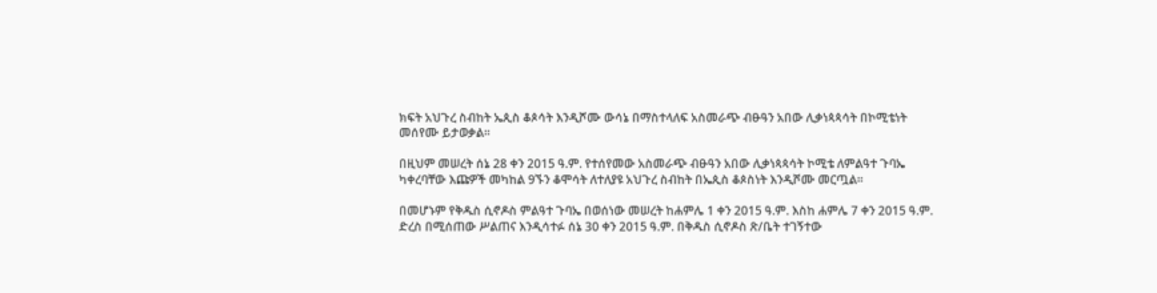ክፍት አህጉረ ስብከት ኤጲስ ቆጶሳት እንዲሾሙ ውሳኔ በማስተላለፍ አስመራጭ ብፁዓን አበው ሊቃነጳጳሳት በኮሚቴነት መሰየሙ ይታወቃል፡፡

በዚህም መሠረት ሰኔ 28 ቀን 2015 ዓ.ም. የተሰየመው አስመራጭ ብፁዓን አበው ሊቃነጳጳሳት ኮሚቴ ለምልዓተ ጉባኤ ካቀረባቸው እጩዎች መካከል 9ኙን ቆሞሳት ለተለያዩ አህጉረ ስብከት በኤጲስ ቆጶስነት እንዲሾሙ መርጧል፡፡

በመሆኑም የቅዱስ ሲኖዶስ ምልዓተ ጉባኤ በወሰነው መሠረት ከሐምሌ 1 ቀን 2015 ዓ.ም. እስከ ሐምሌ 7 ቀን 2015 ዓ.ም. ድረስ በሚሰጠው ሥልጠና እንዲሳተፉ ሰኔ 30 ቀን 2015 ዓ.ም. በቅዱስ ሲኖዶስ ጽ/ቤት ተገኝተው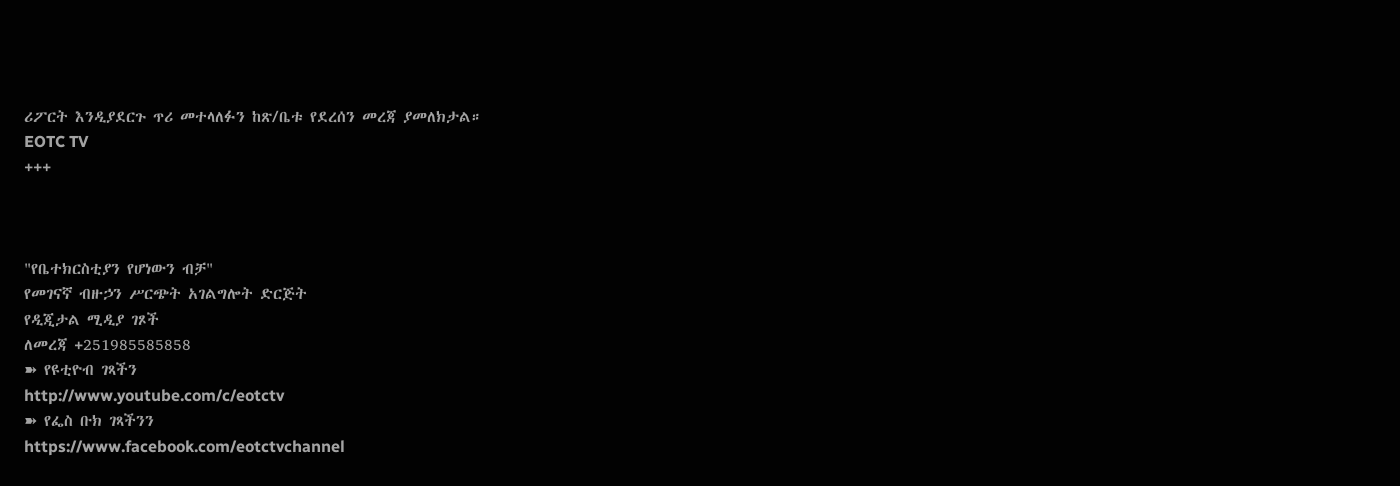ሪፖርት እንዲያደርጉ ጥሪ መተላለፉን ከጽ/ቤቱ የደረሰን መረጃ ያመለክታል።
EOTC TV
+++



"የቤተክርስቲያን የሆነውን ብቻ"
የመገናኛ ብዙኃን ሥርጭት አገልግሎት ድርጅት
የዲጂታል ሚዲያ ገጾች
ለመረጃ +251985585858
➽ የዩቲዮብ ገጻችን
http://www.youtube.com/c/eotctv
➽ የፌስ ቡክ ገጻችንን
https://www.facebook.com/eotctvchannel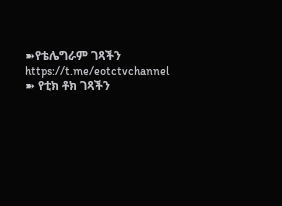➽የቴሌግራም ገጻችን
https://t.me/eotctvchannel
➽ የቲክ ቶክ ገጻችን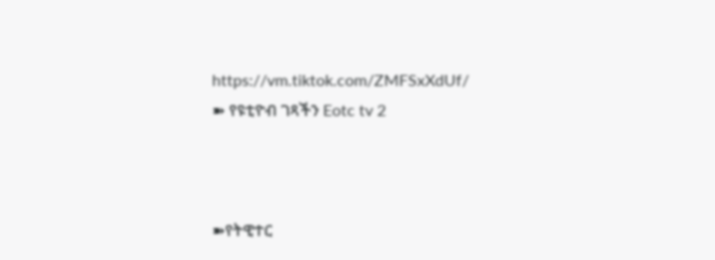https://vm.tiktok.com/ZMFSxXdUf/
➽ የዩቲዮብ ገጻችን Eotc tv 2



➽የትዊተር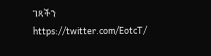ገጻችን
https://twitter.com/EotcT/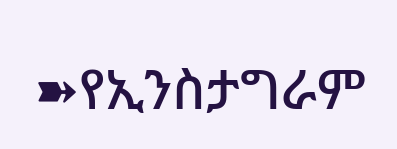➽የኢንስታግራም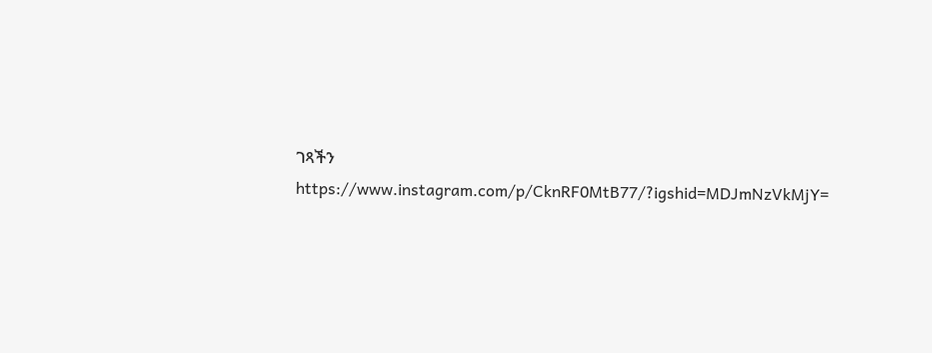ገጻችን
https://www.instagram.com/p/CknRF0MtB77/?igshid=MDJmNzVkMjY=